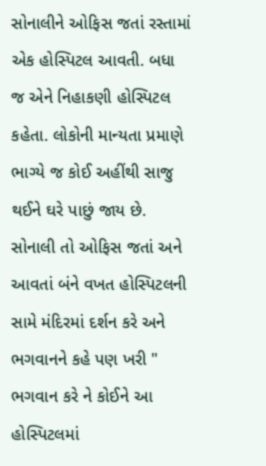સોનાલીને ઓફિસ જતાં રસ્તામાં એક હોસ્પિટલ આવતી. બધા જ એને નિહાકણી હોસ્પિટલ કહેતા. લોકોની માન્યતા પ્રમાણે ભાગ્યે જ કોઈ અહીંથી સાજુ થઈને ઘરે પાછું જાય છે. સોનાલી તો ઓફિસ જતાં અને આવતાં બંને વખત હોસ્પિટલની સામે મંદિરમાં દર્શન કરે અને ભગવાનને કહે પણ ખરી " ભગવાન કરે ને કોઈને આ હોસ્પિટલમાં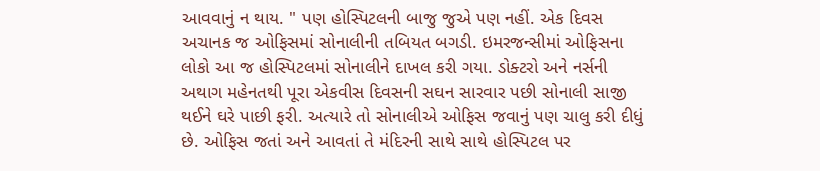આવવાનું ન થાય. " પણ હોસ્પિટલની બાજુ જુએ પણ નહીં. એક દિવસ અચાનક જ ઓફિસમાં સોનાલીની તબિયત બગડી. ઇમરજન્સીમાં ઓફિસના લોકો આ જ હોસ્પિટલમાં સોનાલીને દાખલ કરી ગયા. ડોક્ટરો અને નર્સની અથાગ મહેનતથી પૂરા એકવીસ દિવસની સઘન સારવાર પછી સોનાલી સાજી થઈને ઘરે પાછી ફરી. અત્યારે તો સોનાલીએ ઓફિસ જવાનું પણ ચાલુ કરી દીધું છે. ઓફિસ જતાં અને આવતાં તે મંદિરની સાથે સાથે હોસ્પિટલ પર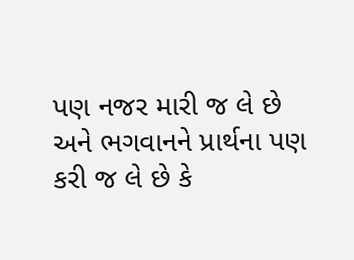પણ નજર મારી જ લે છે અને ભગવાનને પ્રાર્થના પણ કરી જ લે છે કે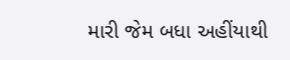મારી જેમ બધા અહીંયાથી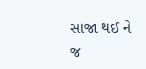સાજા થઈ ને જ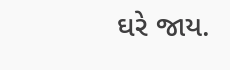ઘરે જાય.